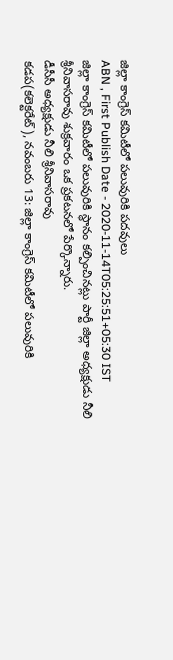జిల్లా కాంగ్రెస్ కమిటీలో పలువురికి పదవులు
ABN , First Publish Date - 2020-11-14T05:25:51+05:30 IST
జిల్లా కాంగ్రెస్ కమిటీలో పలువురికి స్థానం కల్పించినట్లు పార్టీ జిల్లా అధ్యక్షుడు నీలి శ్రీనివాసరావు శుక్రవారం ఒక ప్రకటనలో పేర్కొన్నారు.
డీసీసీ అధ్యక్షుడు నీలి శ్రీనివాసరావు
కడప(కలెక్టరేట్), నవంబరు 13: జిల్లా కాంగ్రెస్ కమిటీలో పలువురికి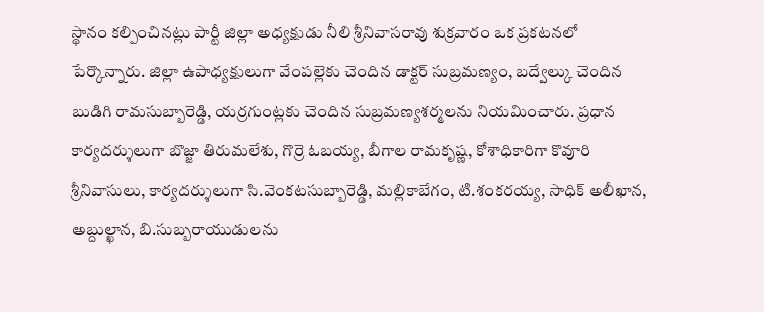స్థానం కల్పించినట్లు పార్టీ జిల్లా అధ్యక్షుడు నీలి శ్రీనివాసరావు శుక్రవారం ఒక ప్రకటనలో పేర్కొన్నారు. జిల్లా ఉపాధ్యక్షులుగా వేంపల్లెకు చెందిన డాక్టర్ సుబ్రమణ్యం, బద్వేల్కు చెందిన బుడిగి రామసుబ్బారెడ్డి, యర్రగుంట్లకు చెందిన సుబ్రమణ్యశర్మలను నియమించారు. ప్రధాన కార్యదర్శులుగా బొజ్జా తిరుమలేశు, గొర్రె ఓబయ్య, బీగాల రామకృష్ణ, కోశాధికారిగా కొవూరి శ్రీనివాసులు, కార్యదర్శులుగా సి.వెంకటసుబ్బారెడ్డి, మల్లికాబేగం, టి.శంకరయ్య, సాధిక్ అలీఖాన, అబ్దుల్ఖాన, బి.సుబ్బరాయుడులను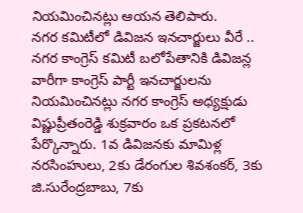నియమించినట్లు ఆయన తెలిపారు.
నగర కమిటీలో డివిజన ఇనచార్జులు వీరే ..
నగర కాంగ్రెస్ కమిటీ బలోపేతానికి డివిజన్ల వారీగా కాంగ్రెస్ పార్టీ ఇనచార్జులను నియమించినట్లు నగర కాంగ్రెస్ అధ్యక్షుడు విష్ణుప్రీతంరెడ్డి శుక్రవారం ఒక ప్రకటనలో పేర్కొన్నారు. 1వ డివిజనకు మామిళ్ల నరసింహులు, 2కు డేరంగుల శివశంకర్, 3కు జి.సురేంద్రబాబు, 7కు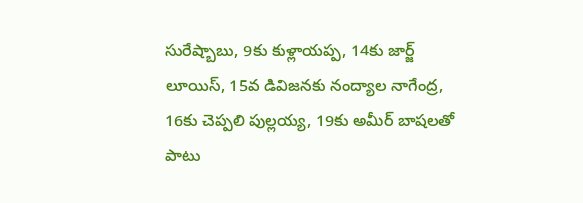సురేష్బాబు, 9కు కుళ్లాయప్ప, 14కు జార్జ్ లూయిస్, 15వ డివిజనకు నంద్యాల నాగేంద్ర, 16కు చెప్పలి పుల్లయ్య, 19కు అమీర్ బాషలతో పాటు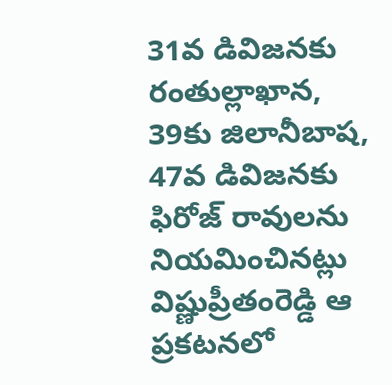31వ డివిజనకు రంతుల్లాఖాన, 39కు జిలానీబాష, 47వ డివిజనకు ఫిరోజ్ రావులను నియమించినట్లు విష్ణుప్రీతంరెడ్డి ఆ ప్రకటనలో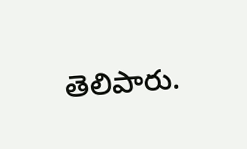తెలిపారు.